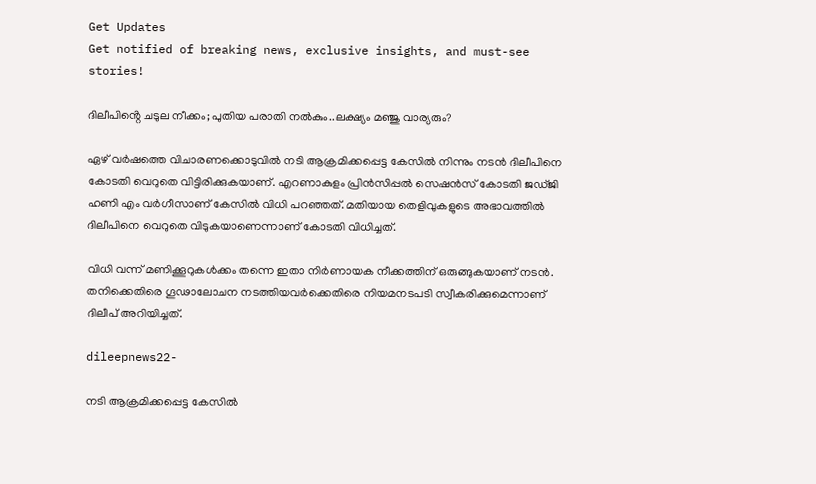Get Updates
Get notified of breaking news, exclusive insights, and must-see stories!

ദിലീപിൻ്റെ ചടുല നീക്കം; പുതിയ പരാതി നൽകും..ലക്ഷ്യം മഞ്ജു വാര്യരും?

ഏഴ് വർഷത്തെ വിചാരണക്കൊടുവിൽ നടി ആക്രമിക്കപ്പെട്ട കേസിൽ നിന്നും നടൻ ദിലീപിനെ കോടതി വെറുതെ വിട്ടിരിക്കുകയാണ്. എറണാകുളം പ്രിൻസിപ്പൽ സെഷൻസ് കോടതി ജഡ്ജി ഹണി എം വർഗീസാണ് കേസിൽ വിധി പറഞ്ഞത്. മതിയായ തെളിവുകളുടെ അഭാവത്തിൽ ദിലീപിനെ വെറുതെ വിടുകയാണെന്നാണ് കോടതി വിധിച്ചത്.

വിധി വന്ന് മണിക്കൂറുകൾക്കം തന്നെ ഇതാ നിർണായക നീക്കത്തിന് ഒരുങ്ങുകയാണ് നടൻ. തനിക്കെതിരെ ഗൂഢാലോചന നടത്തിയവർക്കെതിരെ നിയമനടപടി സ്വീകരിക്കുമെന്നാണ് ദിലീപ് അറിയിച്ചത്.

dileepnews22-

നടി ആക്രമിക്കപ്പെട്ട കേസിൽ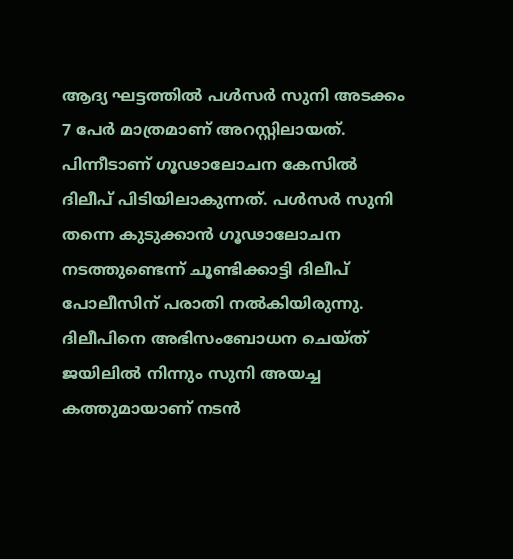ആദ്യ ഘട്ടത്തിൽ പൾസർ സുനി അടക്കം 7 പേർ മാത്രമാണ് അറസ്റ്റിലായത്. പിന്നീടാണ് ഗൂഢാലോചന കേസിൽ ദിലീപ് പിടിയിലാകുന്നത്. പൾസർ സുനി തന്നെ കുടുക്കാൻ ഗൂഢാലോചന നടത്തുണ്ടെന്ന് ചൂണ്ടിക്കാട്ടി ദിലീപ് പോലീസിന് പരാതി നൽകിയിരുന്നു. ദിലീപിനെ അഭിസംബോധന ചെയ്ത് ജയിലിൽ നിന്നും സുനി അയച്ച കത്തുമായാണ് നടൻ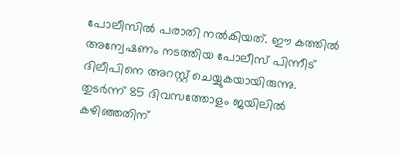പോലീസിൽ പരാതി നൽകിയത്. ഈ കത്തിൽ അന്വേഷണം നടത്തിയ പോലീസ് പിന്നീട് ദിലീപിനെ അറസ്റ്റ് ചെയ്യുകയായിരുന്നു. തുടർന്ന് 85 ദിവസത്തോളം ജയിലിൽ കഴിഞ്ഞതിന്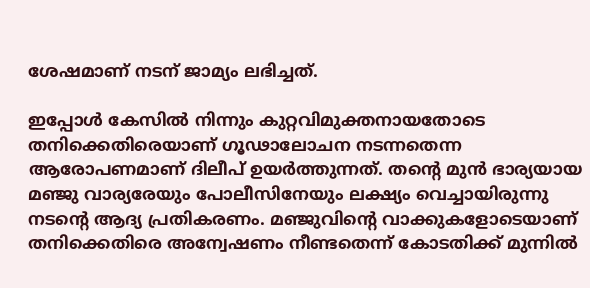ശേഷമാണ് നടന് ജാമ്യം ലഭിച്ചത്.

ഇപ്പോൾ കേസിൽ നിന്നും കുറ്റവിമുക്തനായതോടെ തനിക്കെതിരെയാണ് ഗൂഢാലോചന നടന്നതെന്ന ആരോപണമാണ് ദിലീപ് ഉയർത്തുന്നത്. തൻ്റെ മുൻ ഭാര്യയായ മഞ്ജു വാര്യരേയും പോലീസിനേയും ലക്ഷ്യം വെച്ചായിരുന്നു നടൻ്റെ ആദ്യ പ്രതികരണം. മഞ്ജുവിൻ്റെ വാക്കുകളോടെയാണ് തനിക്കെതിരെ അന്വേഷണം നീണ്ടതെന്ന് കോടതിക്ക് മുന്നിൽ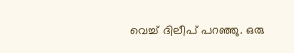വെച്ച് ദിലീപ് പറഞ്ഞു. ഒരു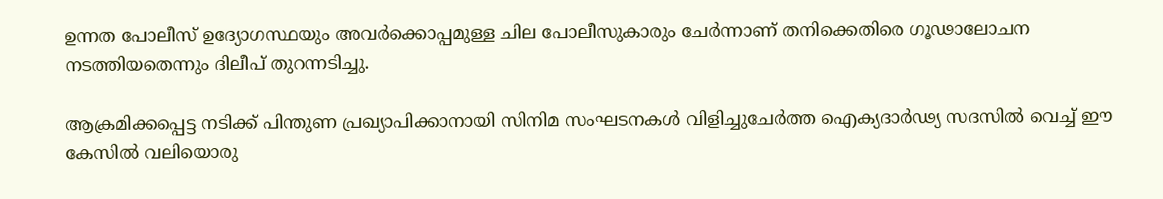ഉന്നത പോലീസ് ഉദ്യോഗസ്ഥയും അവർക്കൊപ്പമുള്ള ചില പോലീസുകാരും ചേർന്നാണ് തനിക്കെതിരെ ഗൂഢാലോചന നടത്തിയതെന്നും ദിലീപ് തുറന്നടിച്ചു.

ആക്രമിക്കപ്പെട്ട നടിക്ക് പിന്തുണ പ്രഖ്യാപിക്കാനായി സിനിമ സംഘടനകൾ വിളിച്ചുചേർത്ത ഐക്യദാർഢ്യ സദസിൽ വെച്ച് ഈ കേസിൽ വലിയൊരു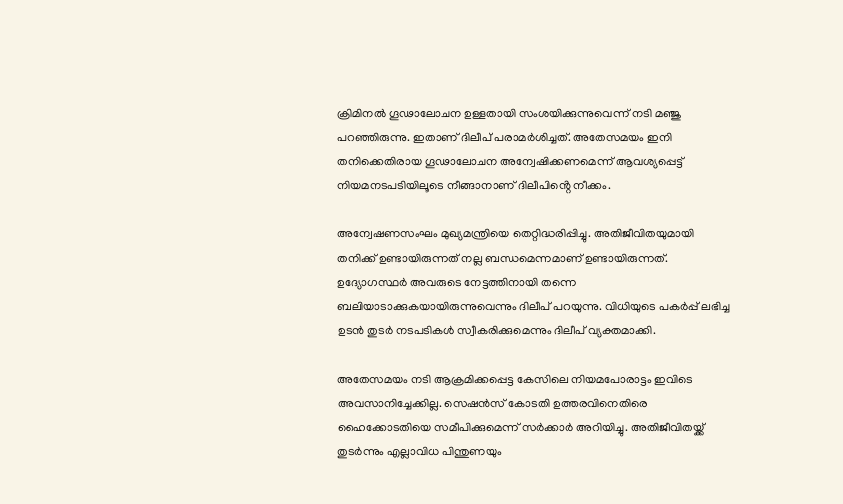ക്രിമിനൽ ഗൂഢാലോചന ഉള്ളതായി സംശയിക്കുന്നുവെന്ന് നടി മഞ്ജു പറഞ്ഞിരുന്നു. ഇതാണ് ദിലീപ് പരാമർശിച്ചത്. അതേസമയം ഇനി തനിക്കെതിരായ ഗൂഢാലോചന അന്വേഷിക്കണമെന്ന് ആവശ്യപ്പെട്ട് നിയമനടപടിയിലൂടെ നീങ്ങാനാണ് ദിലീപിൻ്റെ നീക്കം.

അന്വേഷണസംഘം മുഖ്യമന്ത്രിയെ തെറ്റിദ്ധരിപ്പിച്ചു. അതിജീവിതയുമായി തനിക്ക് ഉണ്ടായിരുന്നത് നല്ല ബന്ധമെന്നമാണ് ഉണ്ടായിരുന്നത്. ഉദ്യോഗസ്ഥർ അവരുടെ നേട്ടത്തിനായി തന്നെ ബലിയാടാക്കുകയായിരുന്നുവെന്നും ദിലീപ് പറയുന്നു. വിധിയുടെ പകർപ്പ് ലഭിച്ച ഉടൻ തുടർ നടപടികൾ സ്വീകരിക്കുമെന്നും ദിലീപ് വ്യക്തമാക്കി.

അതേസമയം നടി ആക്രമിക്കപ്പെട്ട കേസിലെ നിയമപോരാട്ടം ഇവിടെ അവസാനിച്ചേക്കില്ല. സെഷൻസ് കോടതി ഉത്തരവിനെതിരെ ഹൈക്കോടതിയെ സമീപിക്കുമെന്ന് സർക്കാർ അറിയിച്ചു. അതിജീവിതയ്ക്ക് തുടർന്നും എല്ലാവിധ പിന്തുണയും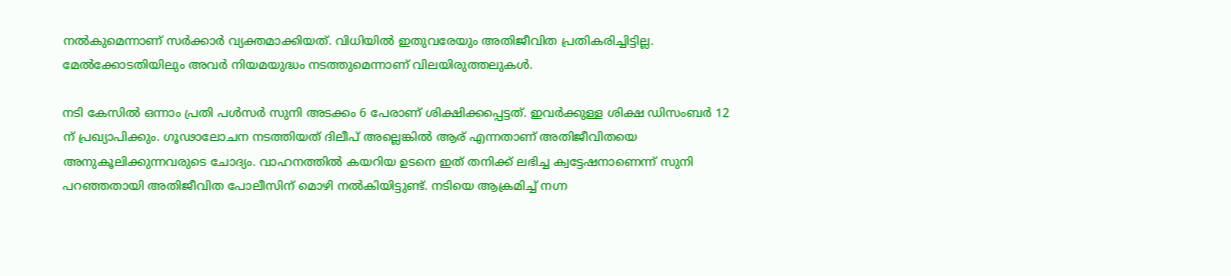നൽകുമെന്നാണ് സർക്കാർ വ്യക്തമാക്കിയത്. വിധിയിൽ ഇതുവരേയും അതിജീവിത പ്രതികരിച്ചിട്ടില്ല. മേൽക്കോടതിയിലും അവർ നിയമയുദ്ധം നടത്തുമെന്നാണ് വിലയിരുത്തലുകൾ.

നടി കേസിൽ ഒന്നാം പ്രതി പൾസർ സുനി അടക്കം 6 പേരാണ് ശിക്ഷിക്കപ്പെട്ടത്. ഇവർക്കുള്ള ശിക്ഷ ഡിസംബർ 12 ന് പ്രഖ്യാപിക്കും. ഗൂഢാലോചന നടത്തിയത് ദിലീപ് അല്ലെങ്കിൽ ആര് എന്നതാണ് അതിജീവിതയെ അനുകൂലിക്കുന്നവരുടെ ചോദ്യം. വാഹനത്തിൽ കയറിയ ഉടനെ ഇത് തനിക്ക് ലഭിച്ച ക്വട്ടേഷനാണെന്ന് സുനി പറഞ്ഞതായി അതിജീവിത പോലീസിന് മൊഴി നൽകിയിട്ടുണ്ട്. നടിയെ ആക്രമിച്ച് നഗ്ന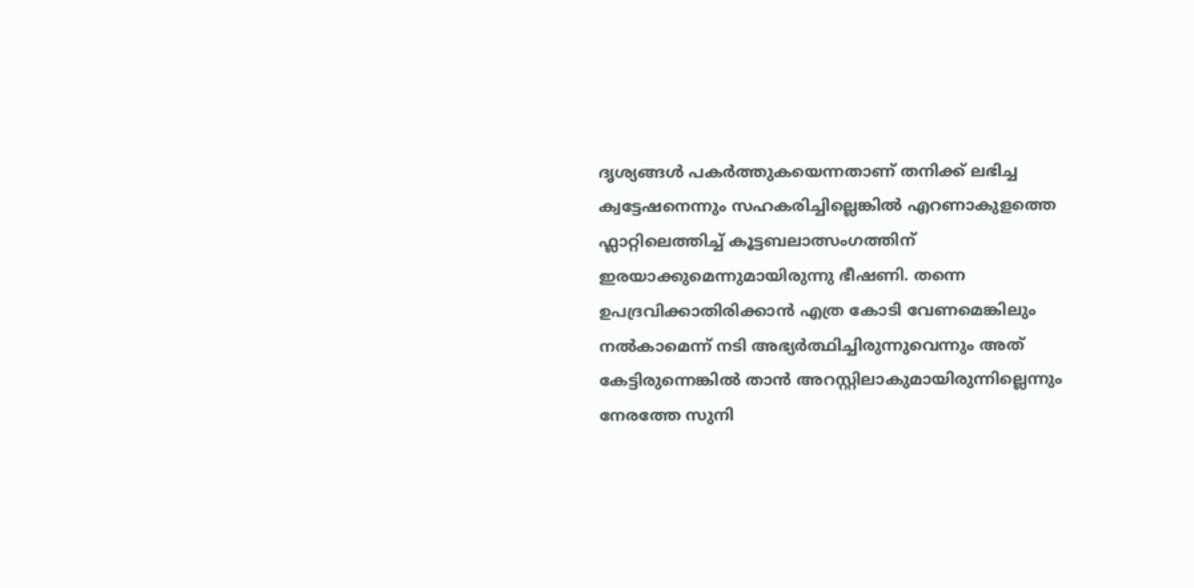ദൃശ്യങ്ങൾ പകർത്തുകയെന്നതാണ് തനിക്ക് ലഭിച്ച ക്വട്ടേഷനെന്നും സഹകരിച്ചില്ലെങ്കിൽ എറണാകുളത്തെ ഫ്ലാറ്റിലെത്തിച്ച് കൂട്ടബലാത്സംഗത്തിന് ഇരയാക്കുമെന്നുമായിരുന്നു ഭീഷണി. തന്നെ ഉപദ്രവിക്കാതിരിക്കാൻ എത്ര കോടി വേണമെങ്കിലും നൽകാമെന്ന് നടി അഭ്യർത്ഥിച്ചിരുന്നുവെന്നും അത് കേട്ടിരുന്നെങ്കിൽ താൻ അറസ്റ്റിലാകുമായിരുന്നില്ലെന്നും നേരത്തേ സുനി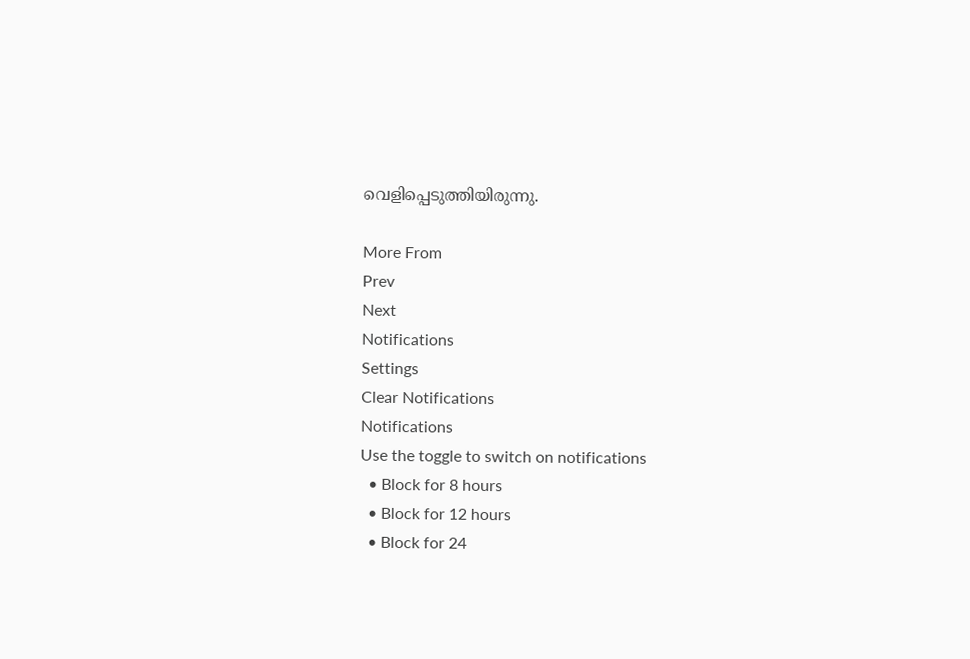വെളിപ്പെടുത്തിയിരുന്നു.

More From
Prev
Next
Notifications
Settings
Clear Notifications
Notifications
Use the toggle to switch on notifications
  • Block for 8 hours
  • Block for 12 hours
  • Block for 24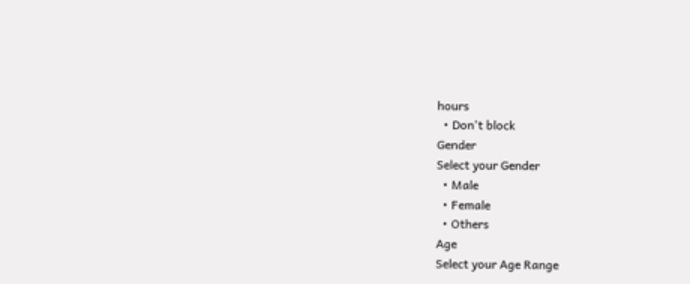hours
  • Don't block
Gender
Select your Gender
  • Male
  • Female
  • Others
Age
Select your Age Range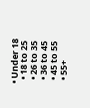• Under 18
  • 18 to 25
  • 26 to 35
  • 36 to 45
  • 45 to 55
  • 55+